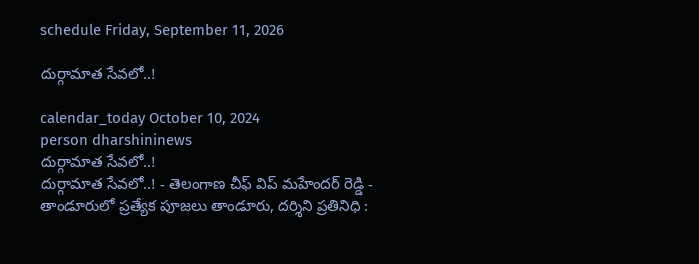schedule Friday, September 11, 2026

దుర్గామాత సేవలో..!

calendar_today October 10, 2024
person dharshininews
దుర్గామాత సేవలో..!
దుర్గామాత సేవలో..! - తెలంగాణ చీఫ్ విప్ మహేందర్ రెడ్డి - తాండూరులో ప్రత్యేక పూజలు తాండూరు, దర్శిని ప్రతినిధి :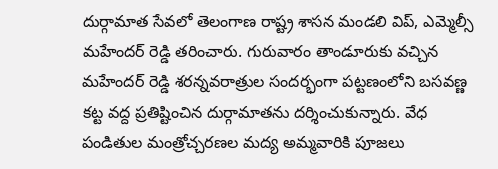దుర్గామాత సేవలో తెలంగాణ రాష్ట్ర శాసన మండలి విప్, ఎమ్మెల్సీ మహేందర్ రెడ్డి తరించారు. గురువారం తాండూరుకు వచ్చిన మహేందర్ రెడ్డి శరన్నవరాత్రుల సందర్భంగా పట్టణంలోని బసవణ్ణ కట్ట వద్ద ప్రతిష్టించిన దుర్గామాతను దర్శించుకున్నారు. వేధ పండితుల మంత్రోచ్చరణల మద్య అమ్మవారికి పూజలు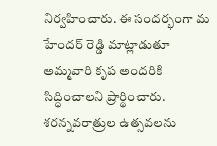నిర్వహించారు. ఈ సందర్భంగా మ హేందర్ రెడ్డి మాట్లాడుతూ అమ్మవారి కృప అందరికి సిద్ధించాలని ప్రార్థించారు. శరన్నవరాత్రుల ఉత్సవలను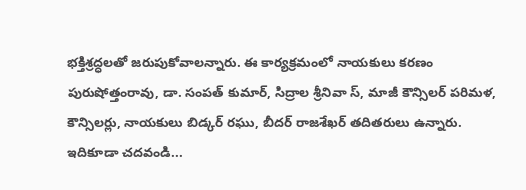భక్తిశ్రద్ధలతో జరుపుకోవాలన్నారు. ఈ కార్యక్రమంలో నాయకులు కరణం పురుషోత్తంరావు, డా. సంపత్ కుమార్, సిద్రాల శ్రీనివా స్, మాజీ కౌన్సిలర్ పరిమళ, కౌన్సిలర్లు, నాయకులు బిడ్కర్ రఘు, బీదర్ రాజశేఖర్ తదితరులు ఉన్నారు. ఇదికూడా చదవండి...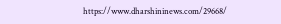https://www.dharshininews.com/29668/